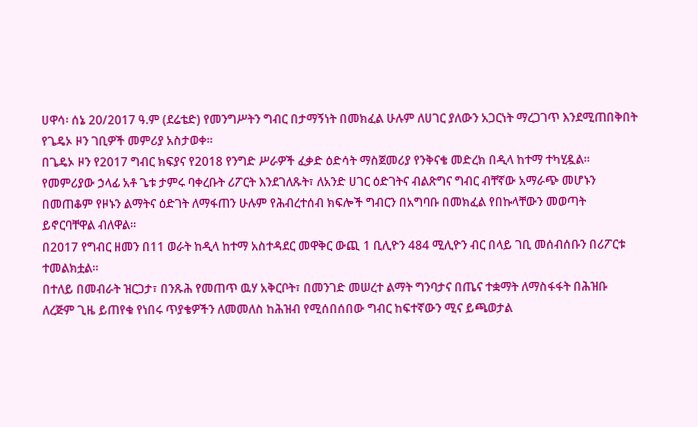ሀዋሳ፡ ሰኔ 20/2017 ዓ.ም (ደሬቴድ) የመንግሥትን ግብር በታማኝነት በመክፈል ሁሉም ለሀገር ያለውን አጋርነት ማረጋገጥ እንደሚጠበቅበት የጌዴኦ ዞን ገቢዎች መምሪያ አስታወቀ።
በጌዴኦ ዞን የ2017 ግብር ክፍያና የ2018 የንግድ ሥራዎች ፈቃድ ዕድሳት ማስጀመሪያ የንቅናቄ መድረክ በዲላ ከተማ ተካሂዷል።
የመምሪያው ኃላፊ አቶ ጌቱ ታምሩ ባቀረቡት ሪፖርት እንደገለጹት፣ ለአንድ ሀገር ዕድገትና ብልጽግና ግብር ብቸኛው አማራጭ መሆኑን በመጠቆም የዞኑን ልማትና ዕድገት ለማፋጠን ሁሉም የሕብረተሰብ ክፍሎች ግብርን በአግባቡ በመክፈል የበኩላቸውን መወጣት ይኖርባቸዋል ብለዋል።
በ2017 የግብር ዘመን በ11 ወራት ከዲላ ከተማ አስተዳደር መዋቅር ውጪ 1 ቢሊዮን 484 ሚሊዮን ብር በላይ ገቢ መሰብሰቡን በሪፖርቱ ተመልክቷል።
በተለይ በመብራት ዝርጋታ፣ በንጹሕ የመጠጥ ዉሃ አቅርቦት፣ በመንገድ መሠረተ ልማት ግንባታና በጤና ተቋማት ለማስፋፋት በሕዝቡ ለረጅም ጊዜ ይጠየቁ የነበሩ ጥያቄዎችን ለመመለስ ከሕዝብ የሚሰበሰበው ግብር ከፍተኛውን ሚና ይጫወታል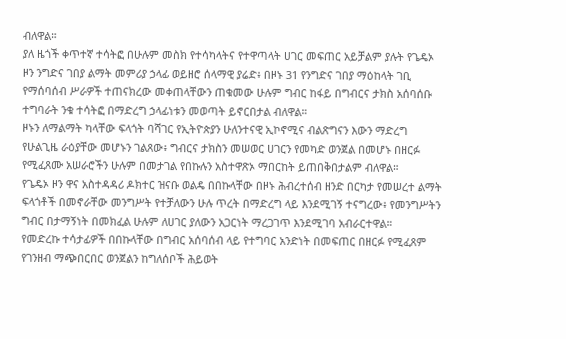ብለዋል።
ያለ ዜጎች ቀጥተኛ ተሳትፎ በሁሉም መስክ የተሳካላትና የተዋጣላት ሀገር መፍጠር አይቻልም ያሉት የጌዴኦ ዞን ንግድና ገበያ ልማት መምሪያ ኃላፊ ወይዘሮ ሰላማዊ ያሬድ፥ በዞኑ 31 የንግድና ገበያ ማዕከላት ገቢ የማሰባሰብ ሥራዎች ተጠናክረው መቀጠላቸውን ጠቁመው ሁሉም ግብር ከፋይ በግብርና ታክስ አሰባሰቡ ተግባራት ንቁ ተሳትፎ በማድረግ ኃላፊነቱን መወጣት ይኖርበታል ብለዋል።
ዞኑን ለማልማት ካላቸው ፍላጎት ባሻገር የኢትዮጵያን ሁለንተናዊ ኢኮኖሚና ብልጽግናን እውን ማድረግ የሁልጊዜ ራዕያቸው መሆኑን ገልጸው፥ ግብርና ታክስን መሠወር ሀገርን የመካድ ወንጀል በመሆኑ በዘርፉ የሚፈጸሙ አሠራሮችን ሁሉም በመታገል የበኩሉን አስተዋጽኦ ማበርከት ይጠበቅበታልም ብለዋል።
የጌዴኦ ዞን ዋና አስተዳዳሪ ዶክተር ዝናቡ ወልዴ በበኩላቸው በዞኑ ሕብረተሰብ ዘንድ በርካታ የመሠረተ ልማት ፍላጎቶች በመኖራቸው መንግሥት የተቻለውን ሁሉ ጥረት በማድረግ ላይ እንደሚገኝ ተናግረው፥ የመንግሥትን ግብር በታማኝነት በመክፈል ሁሉም ለሀገር ያለውን አጋርነት ማረጋገጥ እንደሚገባ አብራርተዋል።
የመድረኩ ተሳታፊዎች በበኩላቸው በግብር አሰባሰብ ላይ የተግባር አንድነት በመፍጠር በዘርፉ የሚፈጸም የገንዘብ ማጭበርበር ወንጀልን ከግለሰቦች ሕይወት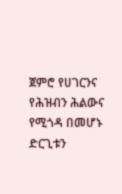ጀምሮ የሀገርንና የሕዝብን ሕልውና የሚጎዳ በመሆኑ ድርጊቱን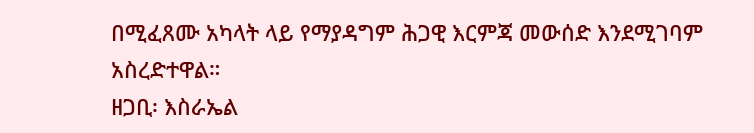በሚፈጸሙ አካላት ላይ የማያዳግም ሕጋዊ እርምጃ መውሰድ እንደሚገባም አስረድተዋል።
ዘጋቢ፡ እስራኤል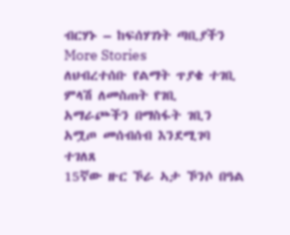ብርሃኑ – ከፍሰሃገነት ጣቢያችን
More Stories
ለህብረተሰቡ የልማት ጥያቄ ተገቢ ምላሽ ለመስጠት የገቢ አማራጮችን በማስፋት ገቢን አሟጦ መሰብሰብ እንደሚገባ ተገለጸ
15ኛው ዙር ኾራ ኣታ ኾንሶ በዓል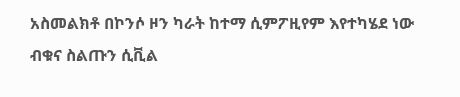አስመልክቶ በኮንሶ ዞን ካራት ከተማ ሲምፖዚየም እየተካሄደ ነው
ብቁና ስልጡን ሲቪል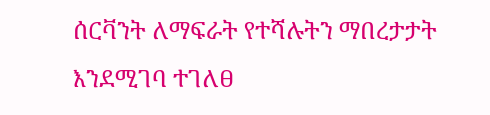ሰርቫንት ለማፍራት የተሻሉትን ማበረታታት እንደሚገባ ተገለፀ